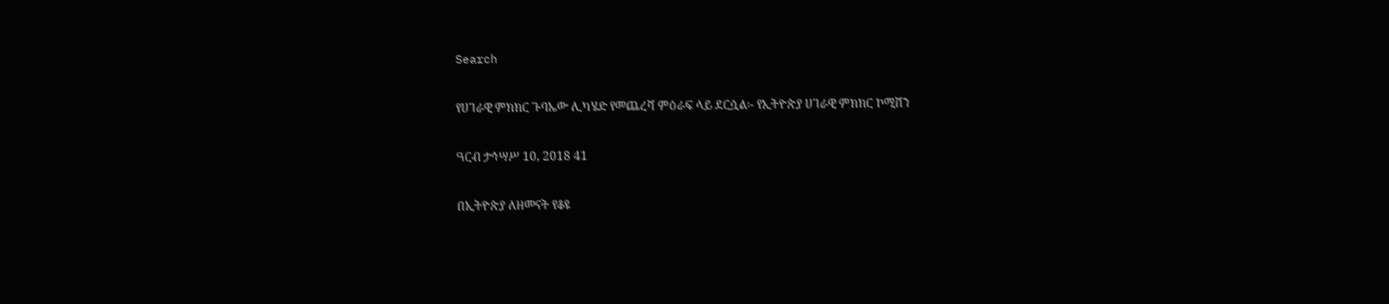Search

የሀገራዊ ምክክር ጉባኤው ሊካሄድ የመጨረሻ ምዕራፍ ላይ ደርሷል፡- የኢትዮጵያ ሀገራዊ ምክክር ኮሚሽን

ዓርብ ታኅሣሥ 10, 2018 41

በኢትዮጵያ ለዘመናት የቆዩ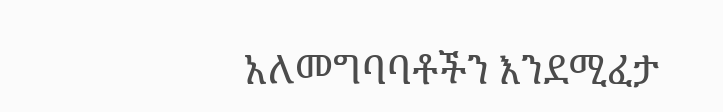አለመግባባቶችን እንደሚፈታ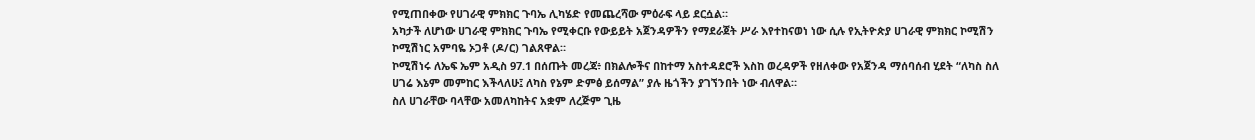የሚጠበቀው የሀገራዊ ምክክር ጉባኤ ሊካሄድ የመጨረሻው ምዕራፍ ላይ ደርሷል።
አካታች ለሆነው ሀገራዊ ምክክር ጉባኤ የሚቀርቡ የውይይት አጀንዳዎችን የማደራጀት ሥራ እየተከናወነ ነው ሲሉ የኢትዮጵያ ሀገራዊ ምክክር ኮሚሽን ኮሚሽነር አምባዬ ኦጋቶ (ዶ/ር) ገልጸዋል።
ኮሚሽነሩ ለኤፍ ኤም አዲስ 97.1 በሰጡት መረጃ፥ በክልሎችና በከተማ አስተዳደሮች እስከ ወረዳዎች የዘለቀው የአጀንዳ ማሰባሰብ ሂደት “ለካስ ስለ ሀገሬ እኔም መምከር እችላለሁ፤ ለካስ የኔም ድምፅ ይሰማል” ያሉ ዜጎችን ያገኘንበት ነው ብለዋል።
ስለ ሀገራቸው ባላቸው አመለካከትና አቋም ለረጅም ጊዜ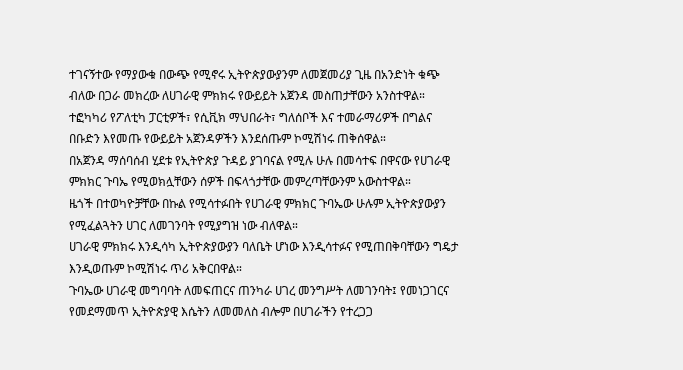ተገናኝተው የማያውቁ በውጭ የሚኖሩ ኢትዮጵያውያንም ለመጀመሪያ ጊዜ በአንድነት ቁጭ ብለው በጋራ መክረው ለሀገራዊ ምክክሩ የውይይት አጀንዳ መስጠታቸውን አንስተዋል።
ተፎካካሪ የፖለቲካ ፓርቲዎች፣ የሲቪክ ማህበራት፣ ግለሰቦች እና ተመራማሪዎች በግልና በቡድን እየመጡ የውይይት አጀንዳዎችን እንደሰጡም ኮሚሽነሩ ጠቅሰዋል።
በአጀንዳ ማሰባሰብ ሂደቱ የኢትዮጵያ ጉዳይ ያገባናል የሚሉ ሁሉ በመሳተፍ በዋናው የሀገራዊ ምክክር ጉባኤ የሚወክሏቸውን ሰዎች በፍላጎታቸው መምረጣቸውንም አውስተዋል።
ዜጎች በተወካዮቻቸው በኩል የሚሳተፉበት የሀገራዊ ምክክር ጉባኤው ሁሉም ኢትዮጵያውያን የሚፈልጓትን ሀገር ለመገንባት የሚያግዝ ነው ብለዋል።
ሀገራዊ ምክክሩ እንዲሳካ ኢትዮጵያውያን ባለቤት ሆነው እንዲሳተፉና የሚጠበቅባቸውን ግዴታ እንዲወጡም ኮሚሽነሩ ጥሪ አቅርበዋል።
ጉባኤው ሀገራዊ መግባባት ለመፍጠርና ጠንካራ ሀገረ መንግሥት ለመገንባት፤ የመነጋገርና የመደማመጥ ኢትዮጵያዊ እሴትን ለመመለስ ብሎም በሀገራችን የተረጋጋ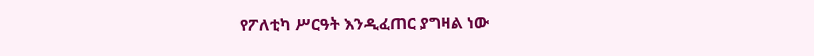የፖለቲካ ሥርዓት እንዲፈጠር ያግዛል ነው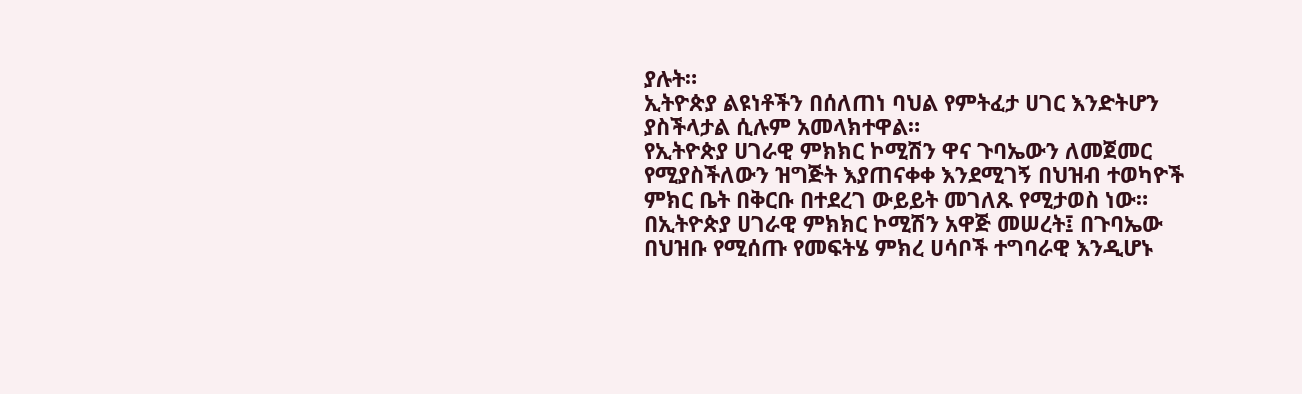ያሉት።
ኢትዮጵያ ልዩነቶችን በሰለጠነ ባህል የምትፈታ ሀገር እንድትሆን ያስችላታል ሲሉም አመላክተዋል።
የኢትዮጵያ ሀገራዊ ምክክር ኮሚሽን ዋና ጉባኤውን ለመጀመር የሚያስችለውን ዝግጅት እያጠናቀቀ እንደሚገኝ በህዝብ ተወካዮች ምክር ቤት በቅርቡ በተደረገ ውይይት መገለጹ የሚታወስ ነው።
በኢትዮጵያ ሀገራዊ ምክክር ኮሚሽን አዋጅ መሠረት፤ በጉባኤው በህዝቡ የሚሰጡ የመፍትሄ ምክረ ሀሳቦች ተግባራዊ እንዲሆኑ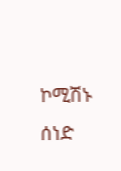ኮሚሽኑ ሰነድ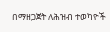በማዘጋጀት ለሕዝብ ተወካዮች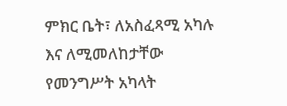ምክር ቤት፣ ለአስፈጻሚ አካሉ እና ለሚመለከታቸው የመንግሥት አካላት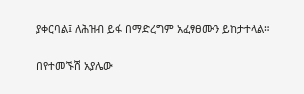ያቀርባል፤ ለሕዝብ ይፋ በማድረግም አፈፃፀሙን ይከታተላል።

በየተመኙሽ አያሌው